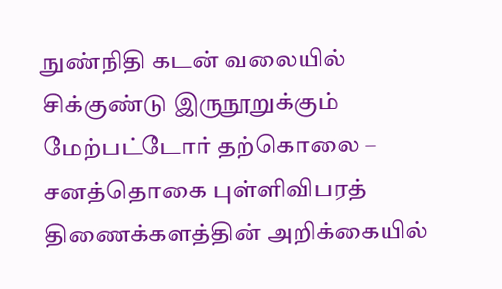நுண்நிதி கடன் வலையில் சிக்குண்டு இருநூறுக்கும் மேற்பட்டோர் தற்கொலை – சனத்தொகை புள்ளிவிபரத் திணைக்களத்தின் அறிக்கையில்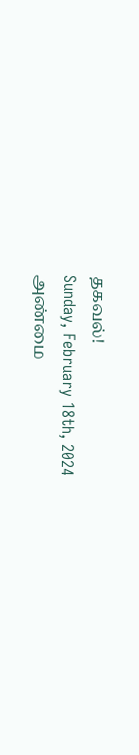தகவல்!
Sunday, February 18th, 2024
அண்மை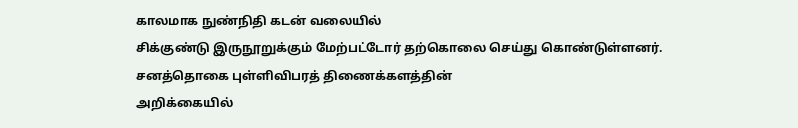காலமாக நுண்நிதி கடன் வலையில்
சிக்குண்டு இருநூறுக்கும் மேற்பட்டோர் தற்கொலை செய்து கொண்டுள்ளனர்.
சனத்தொகை புள்ளிவிபரத் திணைக்களத்தின்
அறிக்கையில்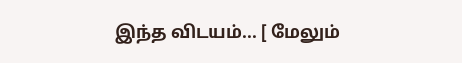இந்த விடயம்... [ மேலும்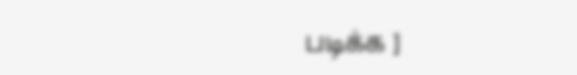படிக்க ]